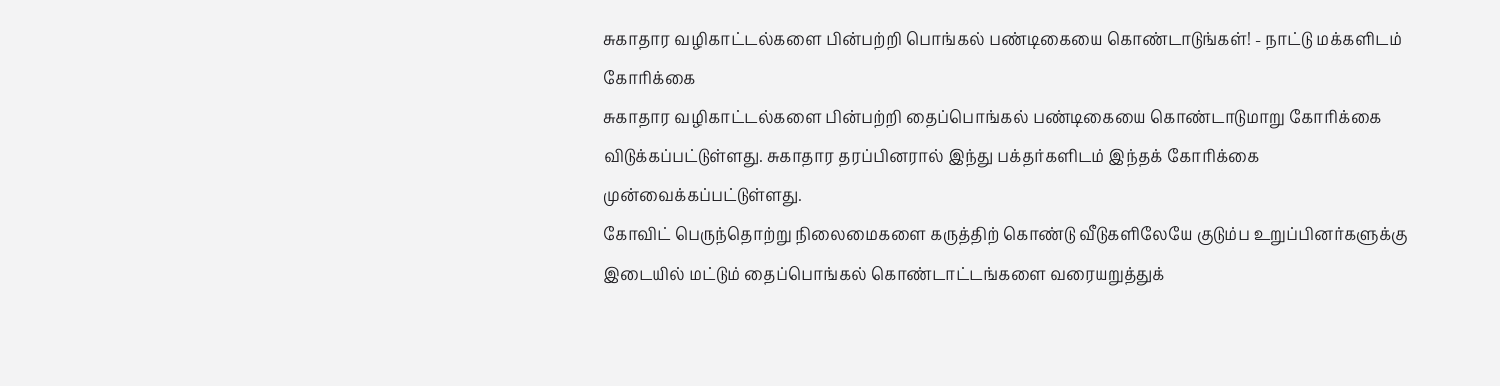சுகாதார வழிகாட்டல்களை பின்பற்றி பொங்கல் பண்டிகையை கொண்டாடுங்கள்! - நாட்டு மக்களிடம் கோரிக்கை
சுகாதார வழிகாட்டல்களை பின்பற்றி தைப்பொங்கல் பண்டிகையை கொண்டாடுமாறு கோரிக்கை விடுக்கப்பட்டுள்ளது. சுகாதார தரப்பினரால் இந்து பக்தர்களிடம் இந்தக் கோரிக்கை முன்வைக்கப்பட்டுள்ளது.
கோவிட் பெருந்தொற்று நிலைமைகளை கருத்திற் கொண்டு வீடுகளிலேயே குடும்ப உறுப்பினர்களுக்கு இடையில் மட்டும் தைப்பொங்கல் கொண்டாட்டங்களை வரையறுத்துக்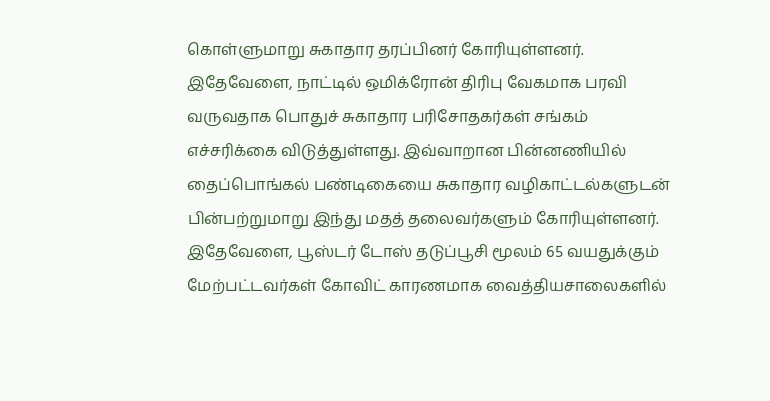கொள்ளுமாறு சுகாதார தரப்பினர் கோரியுள்ளனர்.
இதேவேளை, நாட்டில் ஒமிக்ரோன் திரிபு வேகமாக பரவி வருவதாக பொதுச் சுகாதார பரிசோதகர்கள் சங்கம் எச்சரிக்கை விடுத்துள்ளது. இவ்வாறான பின்னணியில் தைப்பொங்கல் பண்டிகையை சுகாதார வழிகாட்டல்களுடன் பின்பற்றுமாறு இந்து மதத் தலைவர்களும் கோரியுள்ளனர்.
இதேவேளை, பூஸ்டர் டோஸ் தடுப்பூசி மூலம் 65 வயதுக்கும் மேற்பட்டவர்கள் கோவிட் காரணமாக வைத்தியசாலைகளில்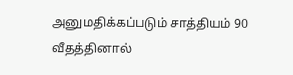அனுமதிக்கப்படும் சாத்தியம் 90 வீதத்தினால்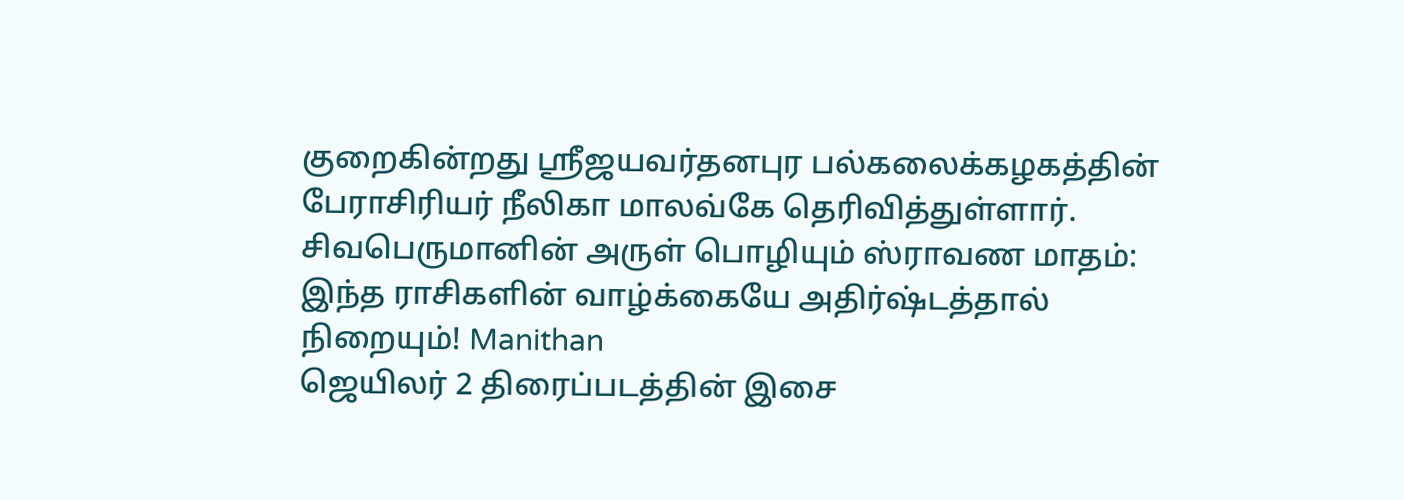குறைகின்றது ஶ்ரீஜயவர்தனபுர பல்கலைக்கழகத்தின் பேராசிரியர் நீலிகா மாலவ்கே தெரிவித்துள்ளார்.
சிவபெருமானின் அருள் பொழியும் ஸ்ராவண மாதம்: இந்த ராசிகளின் வாழ்க்கையே அதிர்ஷ்டத்தால் நிறையும்! Manithan
ஜெயிலர் 2 திரைப்படத்தின் இசை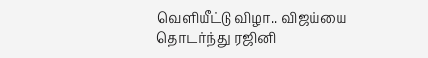வெளியீட்டு விழா.. விஜய்யை தொடர்ந்து ரஜினி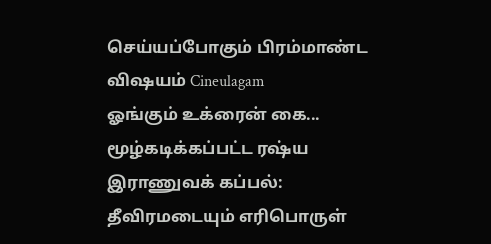செய்யப்போகும் பிரம்மாண்ட விஷயம் Cineulagam
ஓங்கும் உக்ரைன் கை... மூழ்கடிக்கப்பட்ட ரஷ்ய இராணுவக் கப்பல்: தீவிரமடையும் எரிபொருள்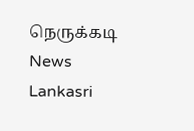நெருக்கடி News Lankasri